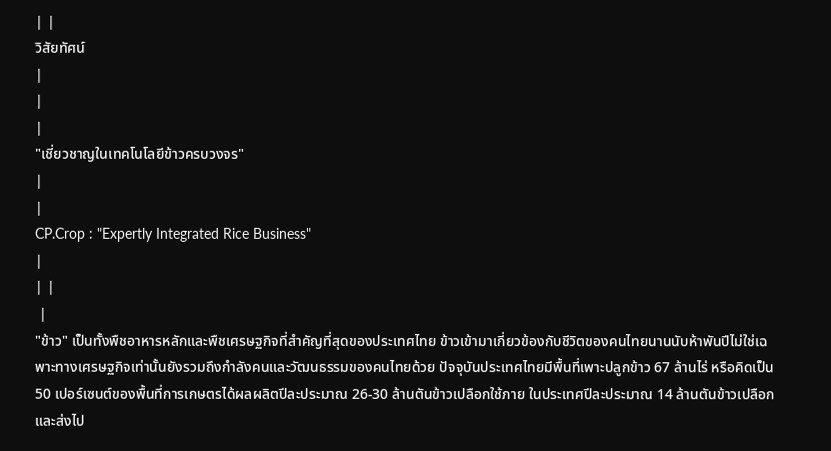| |
วิสัยทัศน์
|
|
|
"เชี่ยวชาญในเทคโนโลยีข้าวครบวงจร"
|
|
CP.Crop : "Expertly Integrated Rice Business"
|
| |
 |
"ข้าว" เป็นทั้งพืชอาหารหลักและพืชเศรษฐกิจที่สำคัญที่สุดของประเทศไทย ข้าวเข้ามาเกี่ยวข้องกับชีวิตของคนไทยนานนับห้าพันปีไม่ใช่เฉพาะทางเศรษฐกิจเท่านั้นยังรวมถึงกำลังคนและวัฒนธรรมของคนไทยด้วย ปัจจุบันประเทศไทยมีพื้นที่เพาะปลูกข้าว 67 ล้านไร่ หรือคิดเป็น 50 เปอร์เซนต์ของพื้นที่การเกษตรได้ผลผลิตปีละประมาณ 26-30 ล้านตันข้าวเปลือกใช้ภาย ในประเทศปีละประมาณ 14 ล้านตันข้าวเปลือกและส่งไป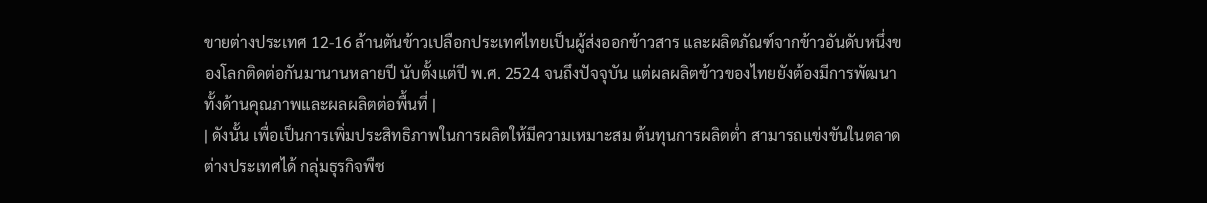ขายต่างประเทศ 12-16 ล้านตันข้าวเปลือกประเทศไทยเป็นผู้ส่งออกข้าวสาร และผลิตภัณฑ์จากข้าวอันดับหนึ่งของโลกติดต่อกันมานานหลายปี นับตั้งแต่ปี พ.ศ. 2524 จนถึงปัจจุบัน แต่ผลผลิตข้าวของไทยยังต้องมีการพัฒนาทั้งด้านคุณภาพและผลผลิตต่อพื้นที่ |
| ดังนั้น เพื่อเป็นการเพิ่มประสิทธิภาพในการผลิตให้มีความเหมาะสม ต้นทุนการผลิตต่ำ สามารถแข่งขันในตลาดต่างประเทศได้ กลุ่มธุรกิจพืช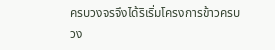ครบวงจรจึงได้ริเริ่มโครงการข้าวครบวง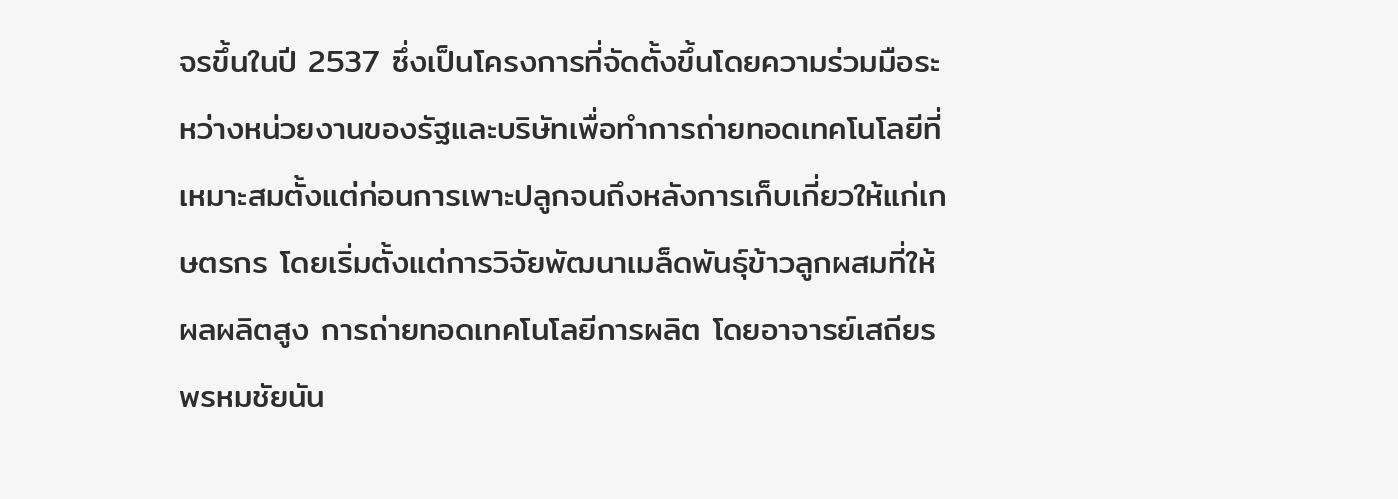จรขึ้นในปี 2537 ซึ่งเป็นโครงการที่จัดตั้งขึ้นโดยความร่วมมือระหว่างหน่วยงานของรัฐและบริษัทเพื่อทำการถ่ายทอดเทคโนโลยีที่เหมาะสมตั้งแต่ก่อนการเพาะปลูกจนถึงหลังการเก็บเกี่ยวให้แก่เกษตรกร โดยเริ่มตั้งแต่การวิจัยพัฒนาเมล็ดพันธุ์ข้าวลูกผสมที่ให้ผลผลิตสูง การถ่ายทอดเทคโนโลยีการผลิต โดยอาจารย์เสถียร พรหมชัยนัน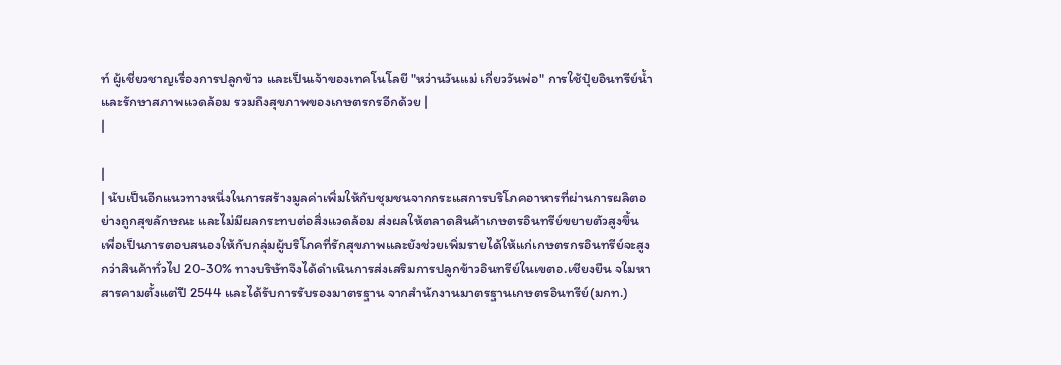ท์ ผู้เชี่ยวชาญเรื่องการปลูกข้าว และเป็นเจ้าของเทคโนโลยี "หว่านวันแม่ เกี่ยววันพ่อ" การใช้ปุ๋ยอินทรีย์น้ำ และรักษาสภาพแวดล้อม รวมถึงสุขภาพของเกษตรกรอีกด้วย |
|

|
| นับเป็นอีกแนวทางหนึ่งในการสร้างมูลค่าเพิ่มให้กับชุมชนจากกระแสการบริโภคอาหารที่ผ่านการผลิตอย่างถูกสุขลักษณะ และไม่มีผลกระทบต่อสิ่งแวดล้อม ส่งผลให้ตลาดสินค้าเกษตรอินทรีย์ขยายตัวสูงขึ้น เพื่อเป็นการตอบสนองให้กับกลุ่มผู้บริโภคที่รักสุขภาพและยังช่วยเพิ่มรายได้ให้แก่เกษตรกรอินทรีย์จะสูงกว่าสินค้าทั่วไป 20-30% ทางบริษัทจึงได้ดำเนินการส่งเสริมการปลูกข้าวอินทรีย์ในเขตอ.เชียงยืน จใมหาสารคามตั้งแต่ปี 2544 และได้รับการรับรองมาตรฐาน จากสำนักงานมาตรฐานเกษตรอินทรีย์(มกท.)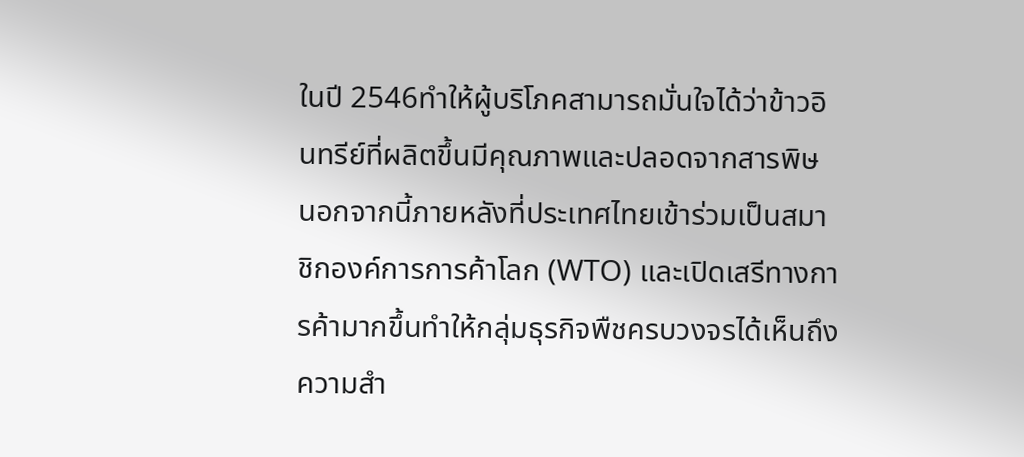ในปี 2546ทำให้ผู้บริโภคสามารถมั่นใจได้ว่าข้าวอินทรีย์ที่ผลิตขึ้นมีคุณภาพและปลอดจากสารพิษ นอกจากนี้ภายหลังที่ประเทศไทยเข้าร่วมเป็นสมาชิกองค์การการค้าโลก (WTO) และเปิดเสรีทางการค้ามากขึ้นทำให้กลุ่มธุรกิจพืชครบวงจรได้เห็นถึงความสำ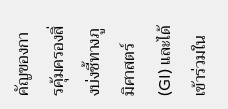คัญของการคุ้มครองสิ่งบ่งชี้ทางภูมิศาสตร์ (GI) และได้เข้าร่วมใน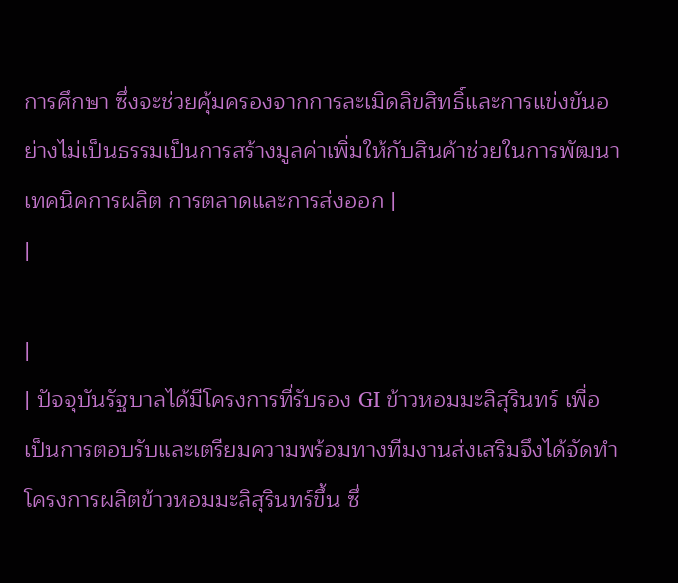การศึกษา ซึ่งจะช่วยคุ้มครองจากการละเมิดลิขสิทธิ์และการแข่งขันอย่างไม่เป็นธรรมเป็นการสร้างมูลค่าเพิ่มให้กับสินค้าช่วยในการพัฒนาเทคนิคการผลิต การตลาดและการส่งออก |
|

|
| ปัจจุบันรัฐบาลได้มีโครงการที่รับรอง GI ข้าวหอมมะลิสุรินทร์ เพื่อเป็นการตอบรับและเตรียมความพร้อมทางทีมงานส่งเสริมจึงได้จัดทำโครงการผลิตข้าวหอมมะลิสุรินทร์ขึ้น ซึ่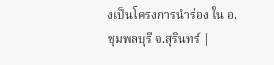งเป็นโครงการนำร่อง ใน อ.ชุมพลบุรี จ.สุรินทร์ |